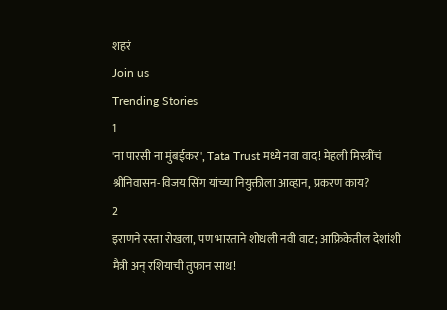शहरं
Join us
Trending Stories
1
'ना पारसी ना मुंबईकर', Tata Trust मध्ये नवा वाद! मेहली मिस्त्रींचं श्रीनिवासन-विजय सिंग यांच्या नियुक्तीला आव्हान, प्रकरण काय?
2
इराणने रस्ता रोखला, पण भारताने शोधली नवी वाट; आफ्रिकेतील देशांशी मैत्री अन् रशियाची तुफान साथ!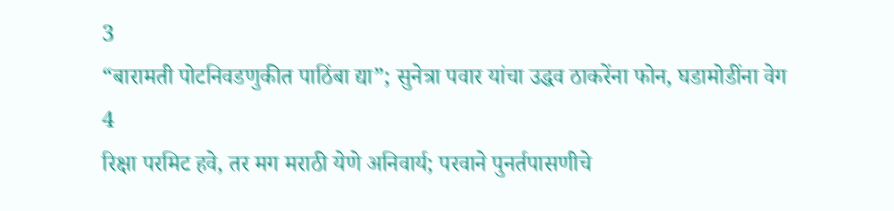3
“बारामती पोटनिवडणुकीत पाठिंबा द्या”; सुनेत्रा पवार यांचा उद्धव ठाकरेंना फोन, घडामोडींना वेग
4
रिक्षा परमिट हवे, तर मग मराठी येणे अनिवार्य; परवाने पुनर्तपासणीचे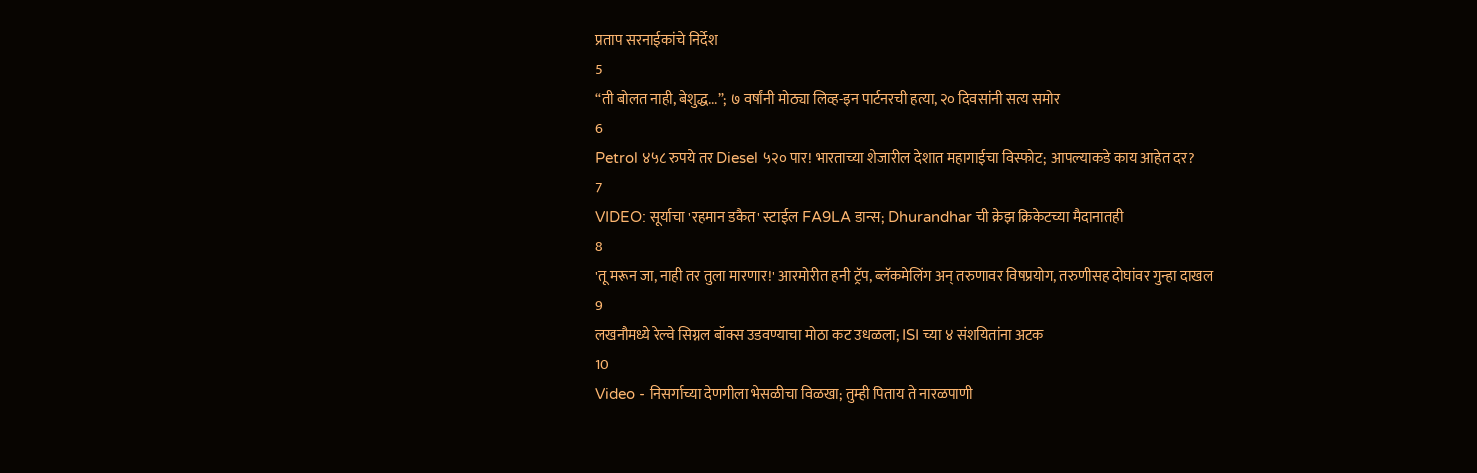प्रताप सरनाईकांचे निर्देश
5
“ती बोलत नाही, बेशुद्ध...”; ७ वर्षांनी मोठ्या लिव्ह-इन पार्टनरची हत्या, २० दिवसांनी सत्य समोर
6
Petrol ४५८ रुपये तर Diesel ५२० पार! भारताच्या शेजारील देशात महागाईचा विस्फोट; आपल्याकडे काय आहेत दर?
7
VIDEO: सूर्याचा 'रहमान डकैत' स्टाईल FA9LA डान्स; Dhurandhar ची क्रेझ क्रिकेटच्या मैदानातही
8
'तू मरून जा, नाही तर तुला मारणार!' आरमोरीत हनी ट्रॅप, ब्लॅकमेलिंग अन् तरुणावर विषप्रयोग, तरुणीसह दोघांवर गुन्हा दाखल
9
लखनौमध्ये रेल्वे सिग्नल बॉक्स उडवण्याचा मोठा कट उधळला; ISI च्या ४ संशयितांना अटक
10
Video - निसर्गाच्या देणगीला भेसळीचा विळखा; तुम्ही पिताय ते नारळपाणी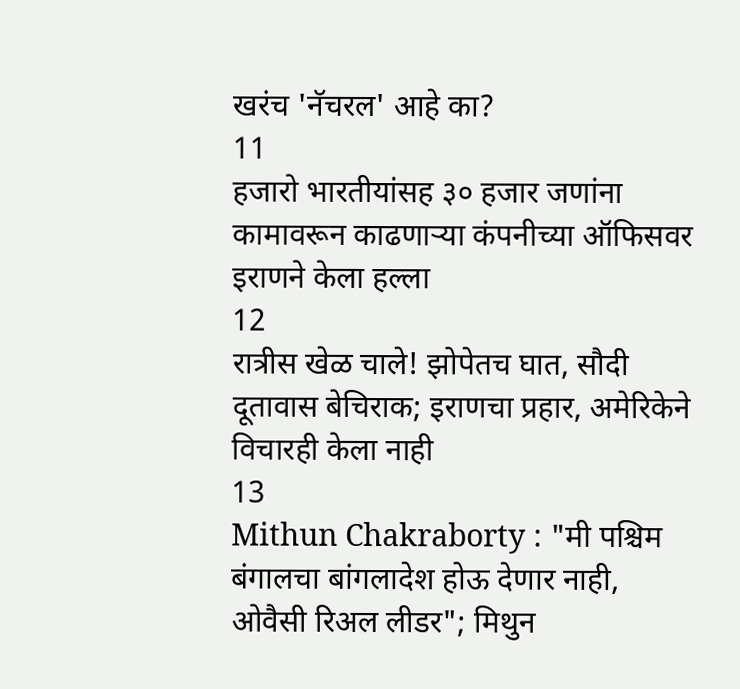खरंच 'नॅचरल' आहे का?
11
हजारो भारतीयांसह ३० हजार जणांना कामावरून काढणाऱ्या कंपनीच्या ऑफिसवर इराणने केला हल्ला
12
रात्रीस खेळ चाले! झोपेतच घात, सौदी दूतावास बेचिराक; इराणचा प्रहार, अमेरिकेने विचारही केला नाही
13
Mithun Chakraborty : "मी पश्चिम बंगालचा बांगलादेश होऊ देणार नाही, ओवैसी रिअल लीडर"; मिथुन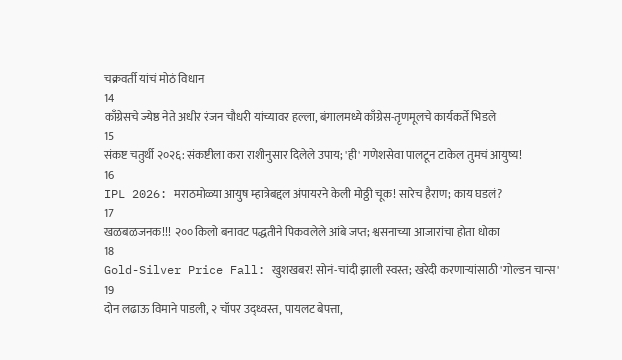चक्रवर्ती यांचं मोठं विधान
14
काँग्रेसचे ज्येष्ठ नेते अधीर रंजन चौधरी यांच्यावर हल्ला, बंगालमध्ये काँग्रेस-तृणमूलचे कार्यकर्ते भिडले
15
संकष्ट चतुर्थी २०२६: संकष्टीला करा राशीनुसार दिलेले उपाय; 'ही' गणेशसेवा पालटून टाकेल तुमचं आयुष्य!
16
IPL 2026: मराठमोळ्या आयुष म्हात्रेबद्दल अंपायरने केली मोठ्ठी चूक! सारेच हैराण; काय घडलं?
17
खळबळजनक!!! २०० किलो बनावट पद्धतीने पिकवलेले आंबे जप्त; श्वसनाच्या आजारांचा होता धोका
18
Gold-Silver Price Fall: खुशखबर! सोनं-चांदी झाली स्वस्त; खरेदी करणाऱ्यांसाठी 'गोल्डन चान्स'
19
दोन लढाऊ विमाने पाडली, २ चॉपर उद्ध्वस्त, पायलट बेपत्ता,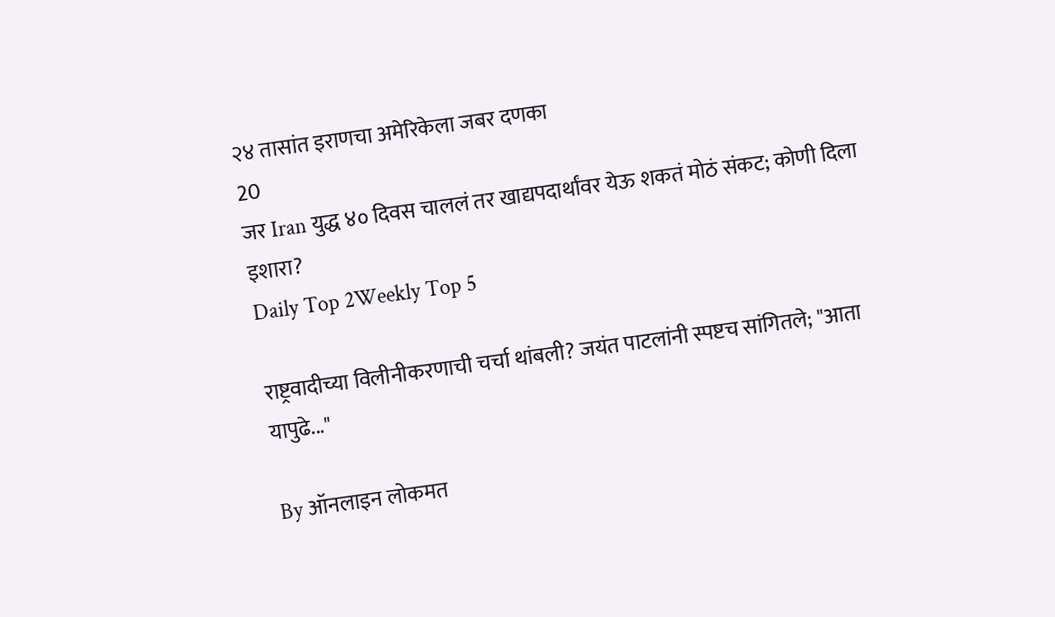२४ तासांत इराणचा अमेरिकेला जबर दणका
20
जर Iran युद्ध ४० दिवस चाललं तर खाद्यपदार्थांवर येऊ शकतं मोठं संकट; कोणी दिला इशारा?
Daily Top 2Weekly Top 5

राष्ट्रवादीच्या विलीनीकरणाची चर्चा थांबली? जयंत पाटलांनी स्पष्टच सांगितले; "आता यापुढे..."

By ऑनलाइन लोकमत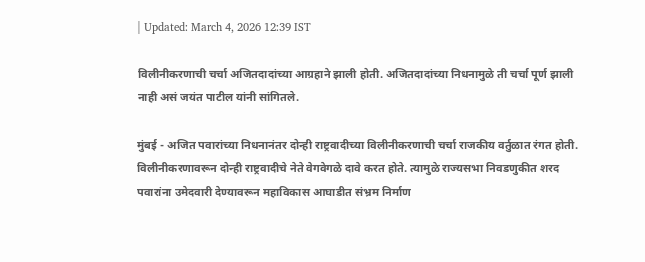| Updated: March 4, 2026 12:39 IST

विलीनीकरणाची चर्चा अजितदादांच्या आग्रहाने झाली होती. अजितदादांच्या निधनामुळे ती चर्चा पूर्ण झाली नाही असं जयंत पाटील यांनी सांगितले.

मुंबई - अजित पवारांच्या निधनानंतर दोन्ही राष्ट्रवादीच्या विलीनीकरणाची चर्चा राजकीय वर्तुळात रंगत होती. विलीनीकरणावरून दोन्ही राष्ट्रवादीचे नेते वेगवेगळे दावे करत होते. त्यामुळे राज्यसभा निवडणुकीत शरद पवारांना उमेदवारी देण्यावरून महाविकास आघाडीत संभ्रम निर्माण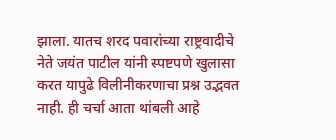झाला. यातच शरद पवारांच्या राष्ट्रवादीचे नेते जयंत पाटील यांनी स्पष्टपणे खुलासा करत यापुढे विलीनीकरणाचा प्रश्न उद्भवत नाही. ही चर्चा आता थांबली आहे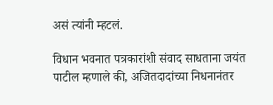असं त्यांनी म्हटलं.

विधान भवनात पत्रकारांशी संवाद साधताना जयंत पाटील म्हणाले की, अजितदादांच्या निधनानंतर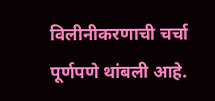विलीनीकरणाची चर्चा पूर्णपणे थांबली आहे.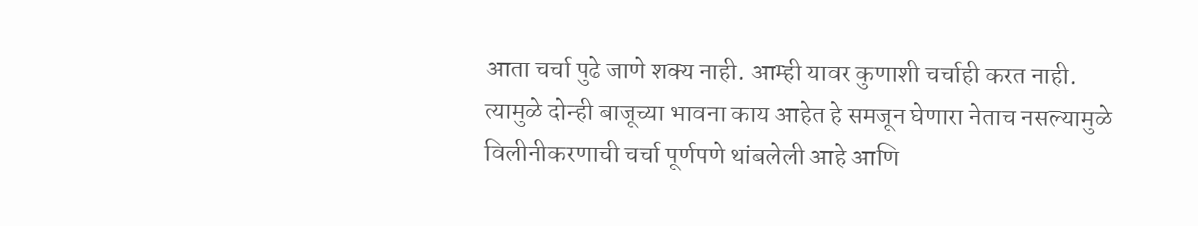आता चर्चा पुढे जाणे शक्य नाही. आम्ही यावर कुणाशी चर्चाही करत नाही. त्यामुळे दोन्ही बाजूच्या भावना काय आहेत हे समजून घेणारा नेताच नसल्यामुळे विलीनीकरणाची चर्चा पूर्णपणे थांबलेली आहे आणि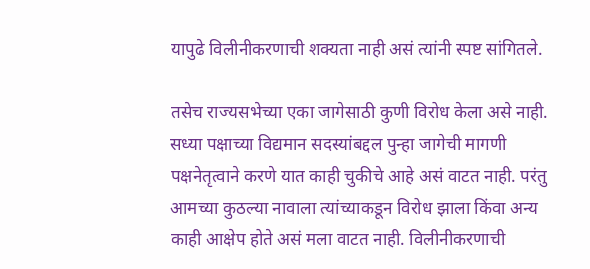यापुढे विलीनीकरणाची शक्यता नाही असं त्यांनी स्पष्ट सांगितले.

तसेच राज्यसभेच्या एका जागेसाठी कुणी विरोध केला असे नाही. सध्या पक्षाच्या विद्यमान सदस्यांबद्दल पुन्हा जागेची मागणी पक्षनेतृत्वाने करणे यात काही चुकीचे आहे असं वाटत नाही. परंतु आमच्या कुठल्या नावाला त्यांच्याकडून विरोध झाला किंवा अन्य काही आक्षेप होते असं मला वाटत नाही. विलीनीकरणाची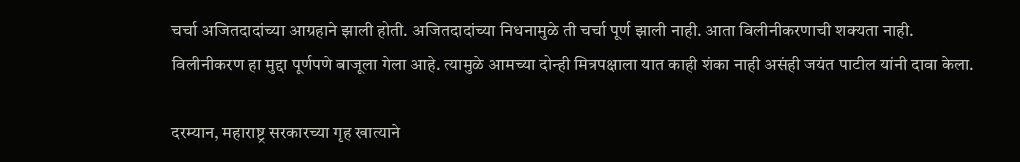चर्चा अजितदादांच्या आग्रहाने झाली होती. अजितदादांच्या निधनामुळे ती चर्चा पूर्ण झाली नाही. आता विलीनीकरणाची शक्यता नाही. विलीनीकरण हा मुद्दा पूर्णपणे बाजूला गेला आहे. त्यामुळे आमच्या दोन्ही मित्रपक्षाला यात काही शंका नाही असंही जयंत पाटील यांनी दावा केला.

दरम्यान, महाराष्ट्र सरकारच्या गृह खात्याने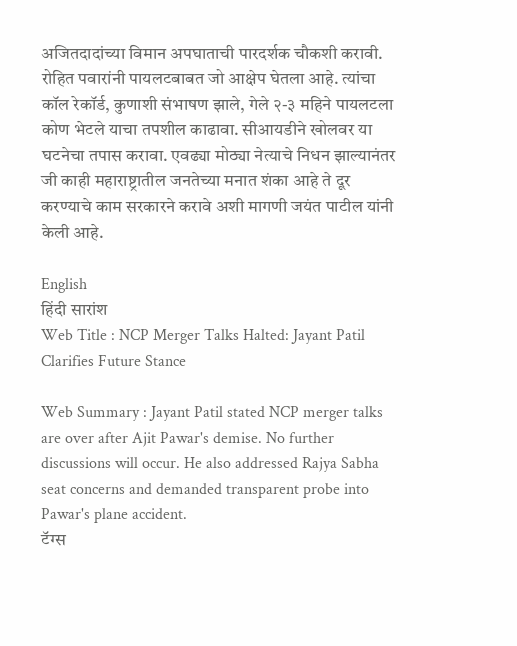अजितदादांच्या विमान अपघाताची पारदर्शक चौकशी करावी. रोहित पवारांनी पायलटबाबत जो आक्षेप घेतला आहे. त्यांचा कॉल रेकॉर्ड, कुणाशी संभाषण झाले, गेले २-३ महिने पायलटला कोण भेटले याचा तपशील काढावा. सीआयडीने खोलवर या घटनेचा तपास करावा. एवढ्या मोठ्या नेत्याचे निधन झाल्यानंतर जी काही महाराष्ट्रातील जनतेच्या मनात शंका आहे ते दूर करण्याचे काम सरकारने करावे अशी मागणी जयंत पाटील यांनी केली आहे.

English
हिंदी सारांश
Web Title : NCP Merger Talks Halted: Jayant Patil Clarifies Future Stance

Web Summary : Jayant Patil stated NCP merger talks are over after Ajit Pawar's demise. No further discussions will occur. He also addressed Rajya Sabha seat concerns and demanded transparent probe into Pawar's plane accident.
टॅग्स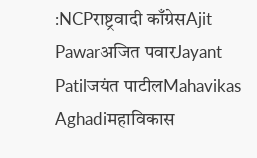:NCPराष्ट्रवादी काँग्रेसAjit Pawarअजित पवारJayant Patilजयंत पाटीलMahavikas Aghadiमहाविकास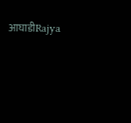आघाडीRajya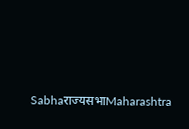Sabhaराज्यसभाMaharashtra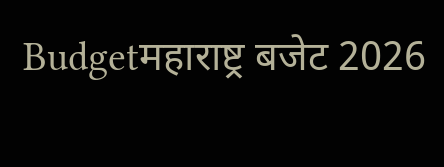Budgetमहाराष्ट्र बजेट 2026